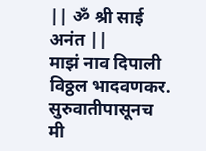|| ॐ श्री साई अनंत ||
माझं नाव दिपाली विठ्ठल भादवणकर. सुरुवातीपासूनच मी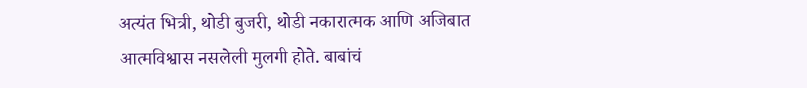अत्यंत भित्री, थोडी बुजरी, थोडी नकारात्मक आणि अजिबात आत्मविश्वास नसलेली मुलगी होते. बाबांचं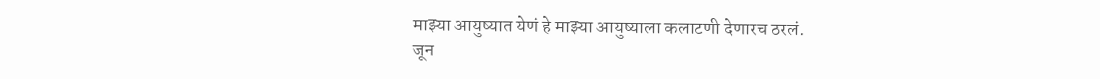माझ्या आयुष्यात येणं हे माझ्या आयुष्याला कलाटणी देणारच ठरलं.
जून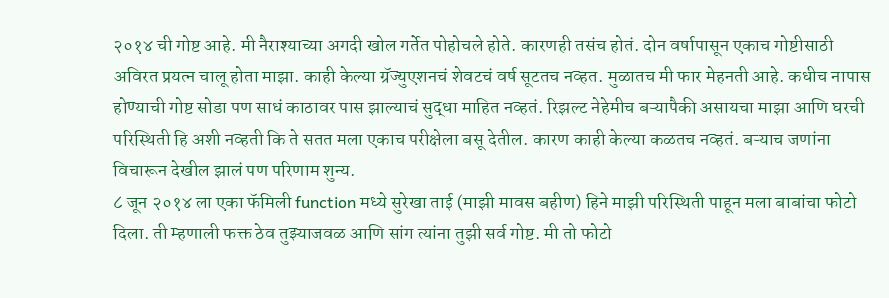२०१४ ची गोष्ट आहे. मी नैराश्याच्या अगदी खोल गर्तेत पोहोचले होते. कारणही तसंच होतं. दोन वर्षापासून एकाच गोष्टीसाठी अविरत प्रयत्न चालू होता माझा. काही केल्या ग्रॅज्युएशनचं शेवटचं वर्ष सूटतच नव्हत. मुळातच मी फार मेहनती आहे. कधीच नापास होण्याची गोष्ट सोडा पण साधं काठावर पास झाल्याचं सुद्धा माहित नव्हतं. रिझल्ट नेहेमीच बऱ्यापैकी असायचा माझा आणि घरची परिस्थिती हि अशी नव्हती कि ते सतत मला एकाच परीक्षेला बसू देतील. कारण काही केल्या कळतच नव्हतं. बऱ्याच जणांना विचारून देखील झालं पण परिणाम शुन्य.
८ जून २०१४ ला एका फॅमिली function मध्ये सुरेखा ताई (माझी मावस बहीण) हिने माझी परिस्थिती पाहून मला बाबांचा फोटो दिला. ती म्हणाली फक्त ठेव तुझ्याजवळ आणि सांग त्यांना तुझी सर्व गोष्ट. मी तो फोटो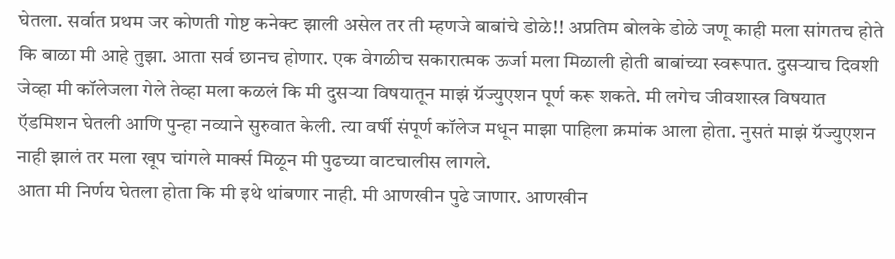घेतला. सर्वात प्रथम जर कोणती गोष्ट कनेक्ट झाली असेल तर ती म्हणजे बाबांचे डोळे!! अप्रतिम बोलके डोळे जणू काही मला सांगतच होते कि बाळा मी आहे तुझा. आता सर्व छानच होणार. एक वेगळीच सकारात्मक ऊर्जा मला मिळाली होती बाबांच्या स्वरूपात. दुसऱ्याच दिवशी जेव्हा मी कॉलेजला गेले तेव्हा मला कळलं कि मी दुसऱ्या विषयातून माझं ग्रॅज्युएशन पूर्ण करू शकते. मी लगेच जीवशास्त्र विषयात ऍडमिशन घेतली आणि पुन्हा नव्याने सुरुवात केली. त्या वर्षी संपूर्ण कॉलेज मधून माझा पाहिला क्रमांक आला होता. नुसतं माझं ग्रॅज्युएशन नाही झालं तर मला खूप चांगले मार्क्स मिळून मी पुढच्या वाटचालीस लागले.
आता मी निर्णय घेतला होता कि मी इथे थांबणार नाही. मी आणखीन पुढे जाणार. आणखीन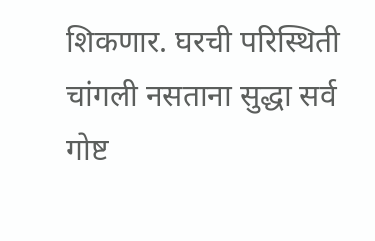शिकणार. घरची परिस्थिती चांगली नसताना सुद्धा सर्व गोष्ट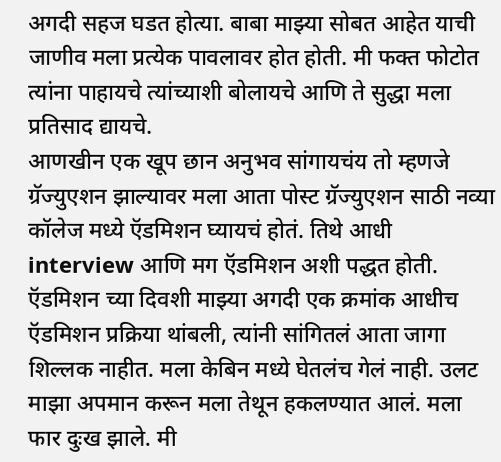अगदी सहज घडत होत्या. बाबा माझ्या सोबत आहेत याची जाणीव मला प्रत्येक पावलावर होत होती. मी फक्त फोटोत त्यांना पाहायचे त्यांच्याशी बोलायचे आणि ते सुद्धा मला प्रतिसाद द्यायचे.
आणखीन एक खूप छान अनुभव सांगायचंय तो म्हणजे ग्रॅज्युएशन झाल्यावर मला आता पोस्ट ग्रॅज्युएशन साठी नव्या कॉलेज मध्ये ऍडमिशन घ्यायचं होतं. तिथे आधी interview आणि मग ऍडमिशन अशी पद्धत होती. ऍडमिशन च्या दिवशी माझ्या अगदी एक क्रमांक आधीच ऍडमिशन प्रक्रिया थांबली, त्यांनी सांगितलं आता जागा शिल्लक नाहीत. मला केबिन मध्ये घेतलंच गेलं नाही. उलट माझा अपमान करून मला तेथून हकलण्यात आलं. मला फार दुःख झाले. मी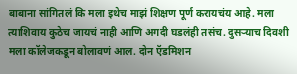बाबाना सांगितलं कि मला इथेच माझं शिक्षण पूर्ण करायचंय आहे. मला त्याशिवाय कुठेच जायचं नाही आणि अगदी घडलंही तसंच. दुसऱ्याच दिवशी मला कॉलेजकडून बोलावणं आल. दोन ऍडमिशन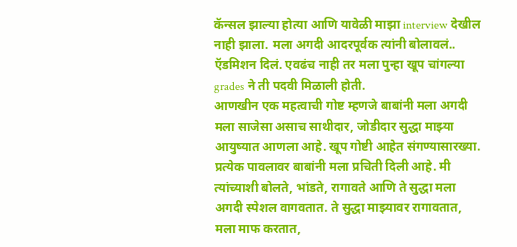कॅन्सल झाल्या होत्या आणि यावेळी माझा interview देखील नाही झाला. मला अगदी आदरपूर्वक त्यांनी बोलावलं.. ऍडमिशन दिलं. एवढंच नाही तर मला पुन्हा खूप चांगल्या grades ने ती पदवी मिळाली होती.
आणखीन एक महत्वाची गोष्ट म्हणजे बाबांनी मला अगदी मला साजेसा असाच साथीदार, जोडीदार सुद्धा माझ्या आयुष्यात आणला आहे. खूप गोष्टी आहेत संगण्यासारख्या. प्रत्येक पावलावर बाबांनी मला प्रचिती दिली आहे. मी त्यांच्याशी बोलते, भांडते, रागावते आणि ते सुद्धा मला अगदी स्पेशल वागवतात. ते सुद्धा माझ्यावर रागावतात, मला माफ करतात,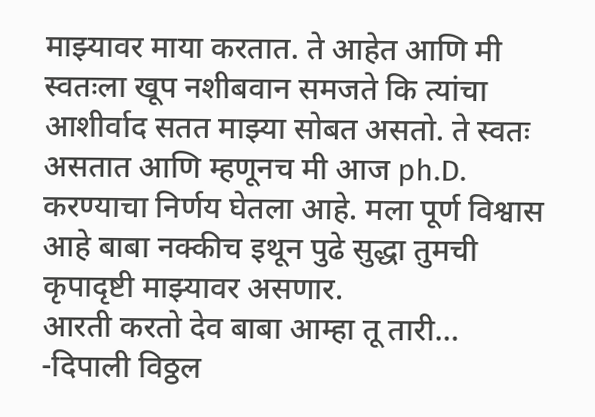माझ्यावर माया करतात. ते आहेत आणि मी स्वतःला खूप नशीबवान समजते कि त्यांचा आशीर्वाद सतत माझ्या सोबत असतो. ते स्वतः असतात आणि म्हणूनच मी आज ph.D. करण्याचा निर्णय घेतला आहे. मला पूर्ण विश्वास आहे बाबा नक्कीच इथून पुढे सुद्धा तुमची कृपादृष्टी माझ्यावर असणार.
आरती करतो देव बाबा आम्हा तू तारी…
-दिपाली विठ्ठल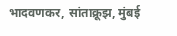भादवणकर, सांताक्रूझ, मुंबई